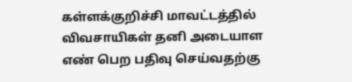கள்ளக்குறிச்சி மாவட்டத்தில் விவசாயிகள் தனி அடையாள எண் பெற பதிவு செய்வதற்கு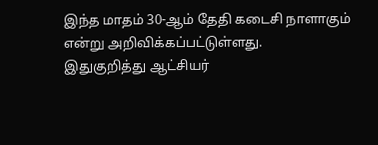இந்த மாதம் 30-ஆம் தேதி கடைசி நாளாகும் என்று அறிவிக்கப்பட்டுள்ளது.
இதுகுறித்து ஆட்சியர்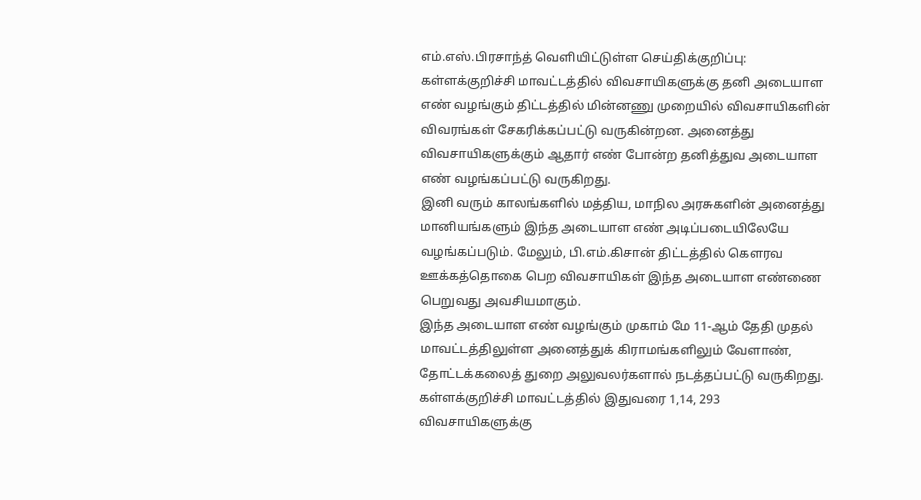எம்.எஸ்.பிரசாந்த் வெளியிட்டுள்ள செய்திக்குறிப்பு:
கள்ளக்குறிச்சி மாவட்டத்தில் விவசாயிகளுக்கு தனி அடையாள எண் வழங்கும் திட்டத்தில் மின்னணு முறையில் விவசாயிகளின் விவரங்கள் சேகரிக்கப்பட்டு வருகின்றன. அனைத்து விவசாயிகளுக்கும் ஆதார் எண் போன்ற தனித்துவ அடையாள எண் வழங்கப்பட்டு வருகிறது.
இனி வரும் காலங்களில் மத்திய, மாநில அரசுகளின் அனைத்து மானியங்களும் இந்த அடையாள எண் அடிப்படையிலேயே வழங்கப்படும். மேலும், பி.எம்.கிசான் திட்டத்தில் கெளரவ ஊக்கத்தொகை பெற விவசாயிகள் இந்த அடையாள எண்ணை பெறுவது அவசியமாகும்.
இந்த அடையாள எண் வழங்கும் முகாம் மே 11-ஆம் தேதி முதல் மாவட்டத்திலுள்ள அனைத்துக் கிராமங்களிலும் வேளாண், தோட்டக்கலைத் துறை அலுவலர்களால் நடத்தப்பட்டு வருகிறது.
கள்ளக்குறிச்சி மாவட்டத்தில் இதுவரை 1,14, 293 விவசாயிகளுக்கு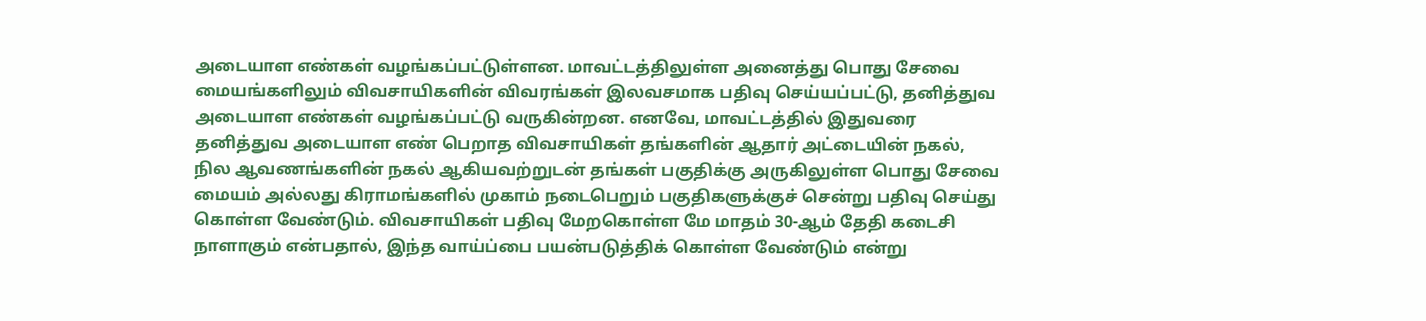அடையாள எண்கள் வழங்கப்பட்டுள்ளன. மாவட்டத்திலுள்ள அனைத்து பொது சேவை மையங்களிலும் விவசாயிகளின் விவரங்கள் இலவசமாக பதிவு செய்யப்பட்டு, தனித்துவ அடையாள எண்கள் வழங்கப்பட்டு வருகின்றன. எனவே, மாவட்டத்தில் இதுவரை தனித்துவ அடையாள எண் பெறாத விவசாயிகள் தங்களின் ஆதார் அட்டையின் நகல், நில ஆவணங்களின் நகல் ஆகியவற்றுடன் தங்கள் பகுதிக்கு அருகிலுள்ள பொது சேவை மையம் அல்லது கிராமங்களில் முகாம் நடைபெறும் பகுதிகளுக்குச் சென்று பதிவு செய்து கொள்ள வேண்டும். விவசாயிகள் பதிவு மேறகொள்ள மே மாதம் 30-ஆம் தேதி கடைசி நாளாகும் என்பதால், இந்த வாய்ப்பை பயன்படுத்திக் கொள்ள வேண்டும் என்று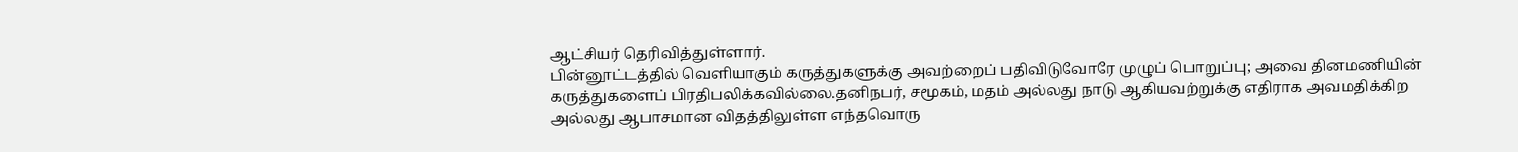ஆட்சியர் தெரிவித்துள்ளார்.
பின்னூட்டத்தில் வெளியாகும் கருத்துகளுக்கு அவற்றைப் பதிவிடுவோரே முழுப் பொறுப்பு; அவை தினமணியின் கருத்துகளைப் பிரதிபலிக்கவில்லை.தனிநபர், சமூகம், மதம் அல்லது நாடு ஆகியவற்றுக்கு எதிராக அவமதிக்கிற அல்லது ஆபாசமான விதத்திலுள்ள எந்தவொரு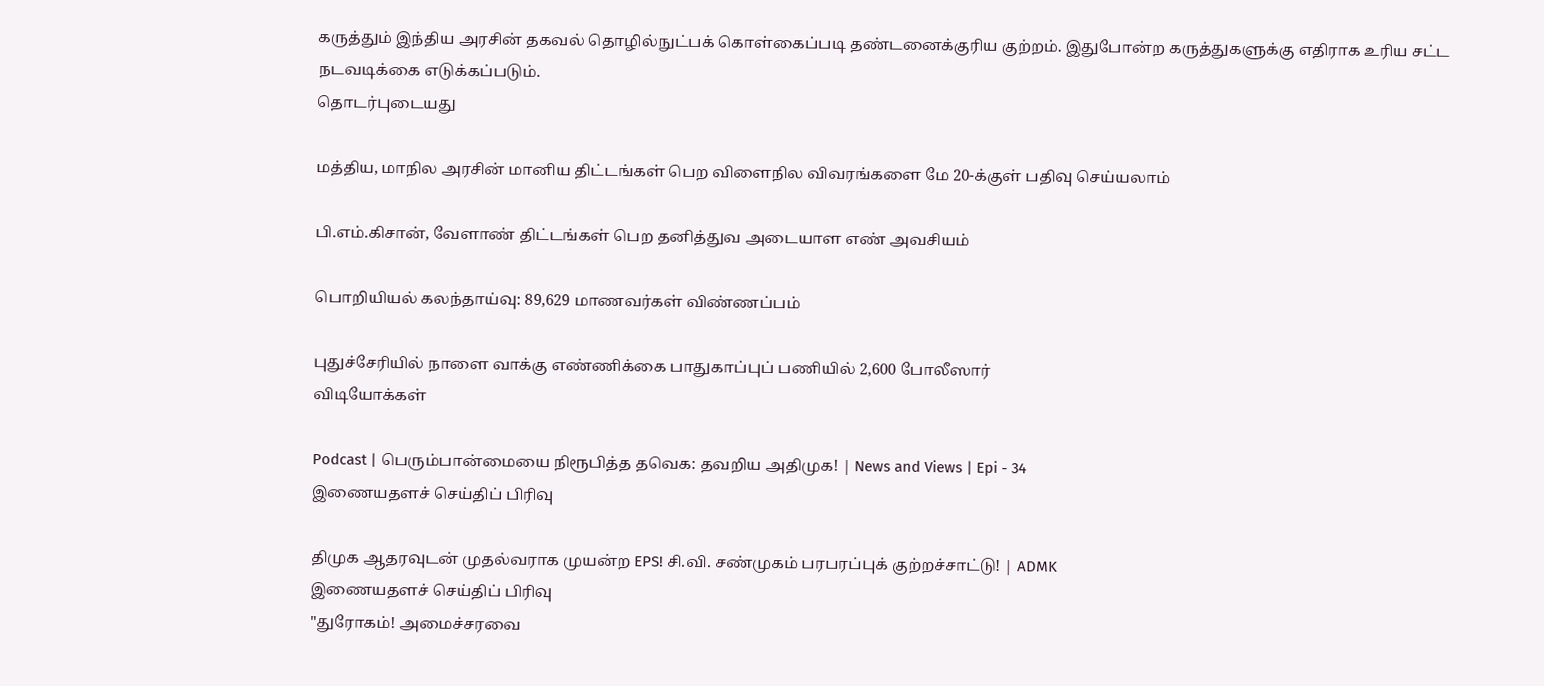கருத்தும் இந்திய அரசின் தகவல் தொழில்நுட்பக் கொள்கைப்படி தண்டனைக்குரிய குற்றம். இதுபோன்ற கருத்துகளுக்கு எதிராக உரிய சட்ட நடவடிக்கை எடுக்கப்படும்.
தொடர்புடையது

மத்திய, மாநில அரசின் மானிய திட்டங்கள் பெற விளைநில விவரங்களை மே 20-க்குள் பதிவு செய்யலாம்

பி.எம்.கிசான், வேளாண் திட்டங்கள் பெற தனித்துவ அடையாள எண் அவசியம்

பொறியியல் கலந்தாய்வு: 89,629 மாணவர்கள் விண்ணப்பம்

புதுச்சேரியில் நாளை வாக்கு எண்ணிக்கை பாதுகாப்புப் பணியில் 2,600 போலீஸார்
விடியோக்கள்

Podcast | பெரும்பான்மையை நிரூபித்த தவெக: தவறிய அதிமுக! | News and Views | Epi - 34
இணையதளச் செய்திப் பிரிவு

திமுக ஆதரவுடன் முதல்வராக முயன்ற EPS! சி.வி. சண்முகம் பரபரப்புக் குற்றச்சாட்டு! | ADMK
இணையதளச் செய்திப் பிரிவு
"துரோகம்! அமைச்சரவை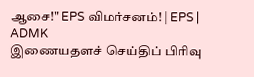ஆசை!" EPS விமர்சனம்! | EPS | ADMK
இணையதளச் செய்திப் பிரிவு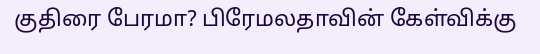குதிரை பேரமா? பிரேமலதாவின் கேள்விக்கு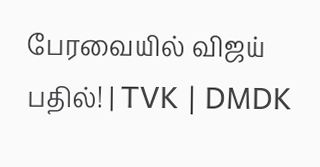பேரவையில் விஜய் பதில்! | TVK | DMDK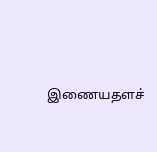இணையதளச்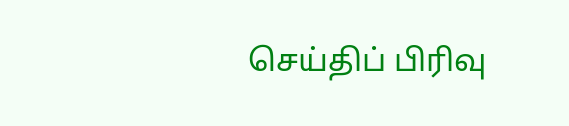செய்திப் பிரிவு